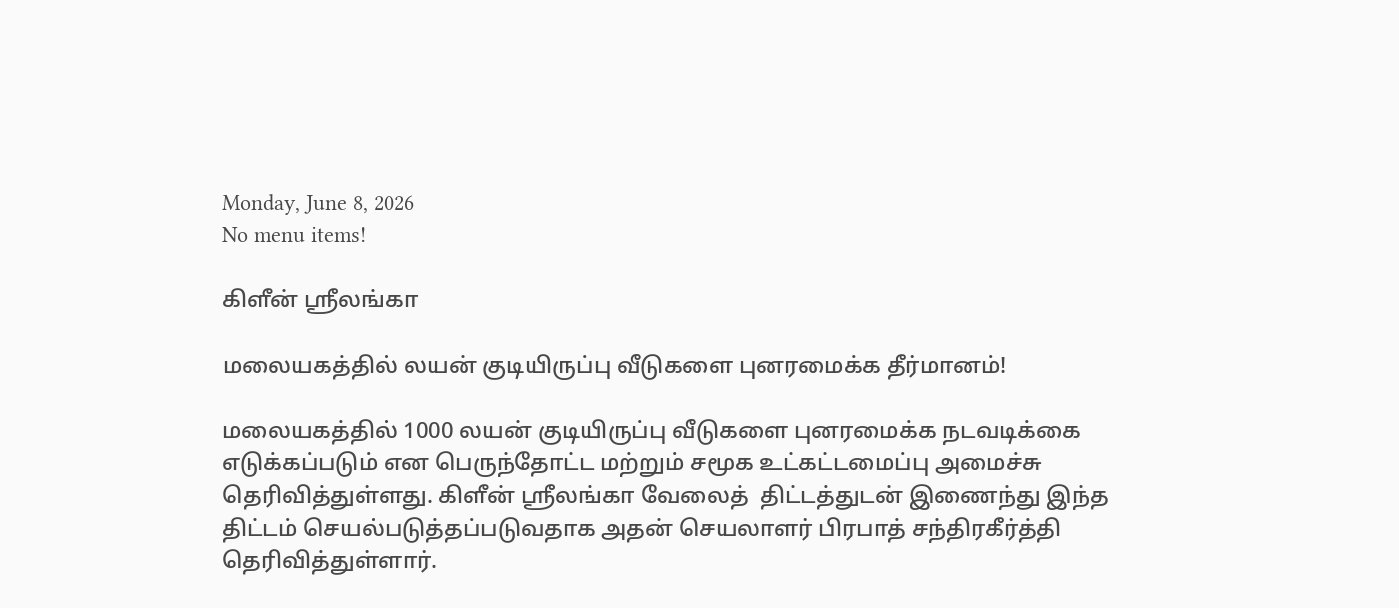Monday, June 8, 2026
No menu items!

கிளீன் ஸ்ரீலங்கா

மலையகத்தில் லயன் குடியிருப்பு வீடுகளை புனரமைக்க தீர்மானம்!

மலையகத்தில் 1000 லயன் குடியிருப்பு வீடுகளை புனரமைக்க நடவடிக்கை எடுக்கப்படும் என பெருந்தோட்ட மற்றும் சமூக உட்கட்டமைப்பு அமைச்சு  தெரிவித்துள்ளது. கிளீன் ஸ்ரீலங்கா வேலைத்  திட்டத்துடன் இணைந்து இந்த திட்டம் செயல்படுத்தப்படுவதாக அதன் செயலாளர் பிரபாத் சந்திரகீர்த்தி தெரிவித்துள்ளார்.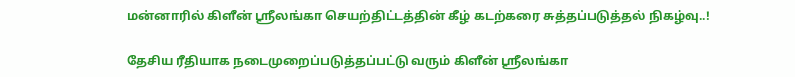மன்னாரில் கிளீன் ஸ்ரீலங்கா செயற்திட்டத்தின் கீழ் கடற்கரை சுத்தப்படுத்தல் நிகழ்வு..!

தேசிய ரீதியாக நடைமுறைப்படுத்தப்பட்டு வரும் கிளீன் ஸ்ரீலங்கா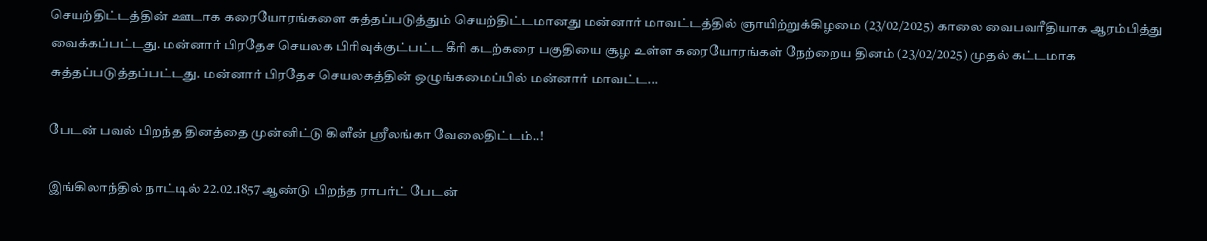செயற்திட்டத்தின் ஊடாக கரையோரங்களை சுத்தப்படுத்தும் செயற்திட்டமானது மன்னார் மாவட்டத்தில் ஞாயிற்றுக்கிழமை (23/02/2025) காலை வைபவரீதியாக ஆரம்பித்து வைக்கப்பட்டது. மன்னார் பிரதேச செயலக பிரிவுக்குட்பட்ட கீரி கடற்கரை பகுதியை சூழ உள்ள கரையோரங்கள் நேற்றைய தினம் (23/02/2025) முதல் கட்டமாக சுத்தப்படுத்தப்பட்டது. மன்னார் பிரதேச செயலகத்தின் ஒழுங்கமைப்பில் மன்னார் மாவட்ட...

பேடன் பவல் பிறந்த தினத்தை முன்னிட்டு கிளீன் ஸ்ரீலங்கா வேலைதிட்டம்..!

இங்கிலாந்தில் நாட்டில் 22.02.1857 ஆண்டு பிறந்த ராபர்ட் பேடன்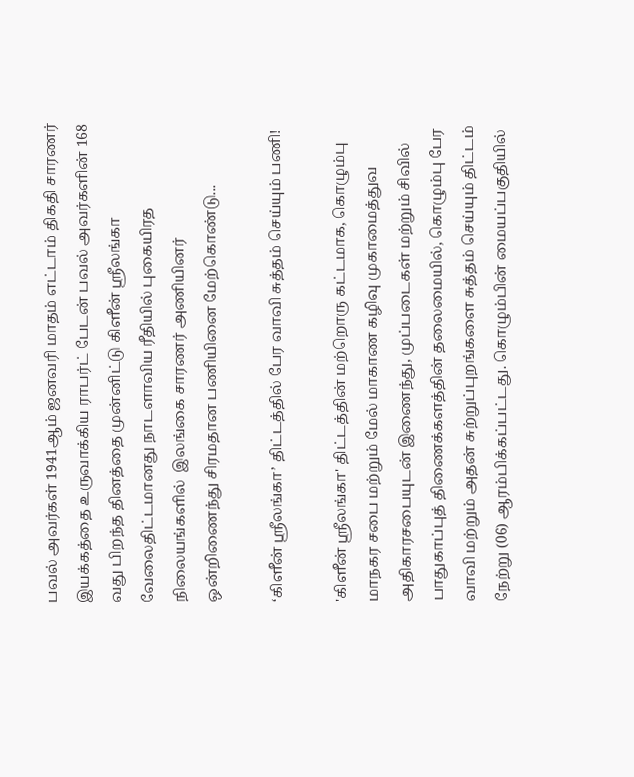பவல் அவர்கள் 1941ஆம் ஜனவரி மாதம் எட்டாம் திகதி சாரணர் இயக்கத்தை உருவாக்கிய ராபர்ட் பேடன் பவல் அவர்களின் 168 வது பிறந்த தினத்தை முன்னிட்டு கிளீன் ஸ்ரீலங்கா வேலைதிட்டமானது நாடளாவிய ரீதியில் புகையிரத நிலையங்களில்  இலங்கை சாரணர் அணியினர் ஒன்றிணைந்து சிரமதான பணியினை மேற்கொண்டு...

‘கிளீன் ஸ்ரீலங்கா’ திட்டத்தில் பேர வாவி சுத்தம் செய்யும் பணி!

'கிளீன் ஸ்ரீலங்கா' திட்டத்தின் மற்றொரு கட்டமாக, கொழும்பு மாநகர சபை மற்றும் மேல் மாகாண கழிவு முகாமைத்துவ அதிகாரசபையுடன் இணைந்து, முப்படைகள் மற்றும் சிவில் பாதுகாப்புத் திணைக்களத்தின் தலைமையில், கொழும்பு பேர வாவி மற்றும் அதன் சுற்றுப்புறங்களை சுத்தம் செய்யும் திட்டம் நேற்று (06) ஆரம்பிக்கப்பட்டது. கொழும்பின் மையப்பகுதியில்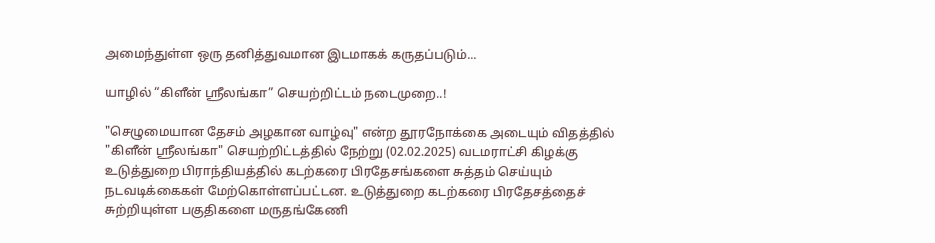அமைந்துள்ள ஒரு தனித்துவமான இடமாகக் கருதப்படும்...

யாழில் “கிளீன் ஸ்ரீலங்கா” செயற்றிட்டம் நடைமுறை..!

"செழுமையான தேசம் அழகான வாழ்வு" என்ற தூரநோக்கை அடையும் விதத்தில் "கிளீன் ஸ்ரீலங்கா" செயற்றிட்டத்தில் நேற்று (02.02.2025) வடமராட்சி கிழக்கு உடுத்துறை பிராந்தியத்தில் கடற்கரை பிரதேசங்களை சுத்தம் செய்யும் நடவடிக்கைகள் மேற்கொள்ளப்பட்டன. உடுத்துறை கடற்கரை பிரதேசத்தைச் சுற்றியுள்ள பகுதிகளை மருதங்கேணி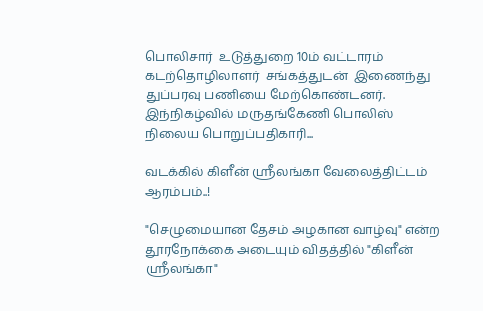பொலிசார்  உடுத்துறை 10ம் வட்டாரம் கடற்தொழிலாளர்  சங்கத்துடன்  இணைந்து  துப்பரவு பணியை மேற்கொண்டனர். இந்நிகழ்வில் மருதங்கேணி பொலிஸ் நிலைய பொறுப்பதிகாரி...

வடக்கில் கிளீன் ஸ்ரீலங்கா வேலைத்திட்டம் ஆரம்பம்..!

"செழுமையான தேசம் அழகான வாழ்வு" என்ற தூரநோக்கை அடையும் விதத்தில் "கிளீன் ஸ்ரீலங்கா"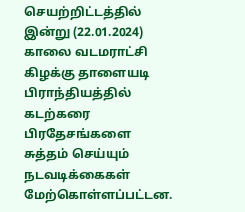செயற்றிட்டத்தில் இன்று (22.01.2024) காலை வடமராட்சி கிழக்கு தாளையடி பிராந்தியத்தில் கடற்கரை பிரதேசங்களை  சுத்தம் செய்யும் நடவடிக்கைகள் மேற்கொள்ளப்பட்டன.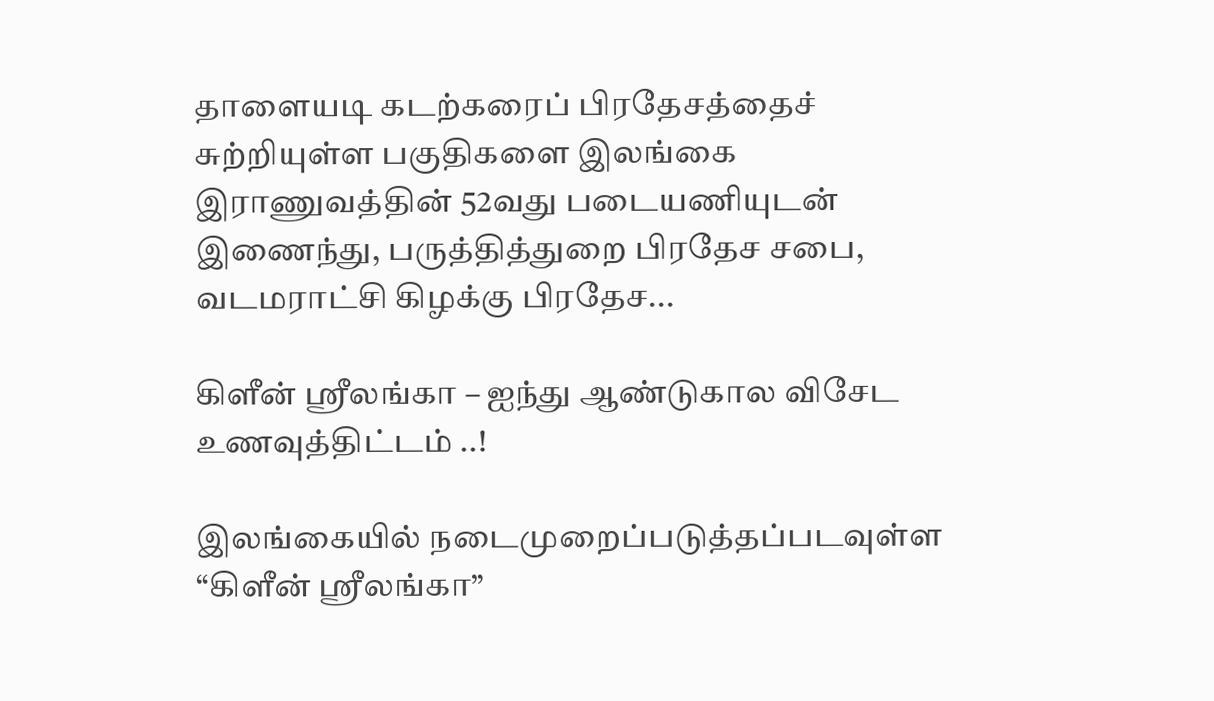தாளையடி கடற்கரைப் பிரதேசத்தைச் சுற்றியுள்ள பகுதிகளை இலங்கை இராணுவத்தின் 52வது படையணியுடன்  இணைந்து, பருத்தித்துறை பிரதேச சபை, வடமராட்சி கிழக்கு பிரதேச...

கிளீன் ஸ்ரீலங்கா – ஐந்து ஆண்டுகால விசேட உணவுத்திட்டம் ..!

இலங்கையில் நடைமுறைப்படுத்தப்படவுள்ள “கிளீன் ஸ்ரீலங்கா”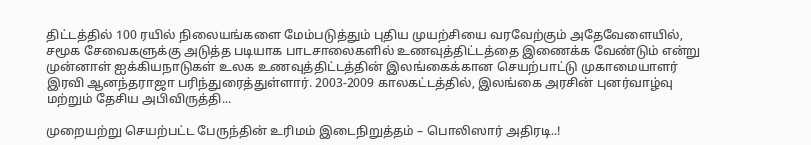திட்டத்தில் 100 ரயில் நிலையங்களை மேம்படுத்தும் புதிய முயற்சியை வரவேற்கும் அதேவேளையில், சமூக சேவைகளுக்கு அடுத்த படியாக பாடசாலைகளில் உணவுத்திட்டத்தை இணைக்க வேண்டும் என்று முன்னாள் ஐக்கியநாடுகள் உலக உணவுத்திட்டத்தின் இலங்கைக்கான செயற்பாட்டு முகாமையாளர் இரவி ஆனந்தராஜா பரிந்துரைத்துள்ளார். 2003-2009 காலகட்டத்தில், இலங்கை அரசின் புனர்வாழ்வு மற்றும் தேசிய அபிவிருத்தி...

முறையற்று செயற்பட்ட பேருந்தின் உரிமம் இடைநிறுத்தம் – பொலிஸார் அதிரடி..!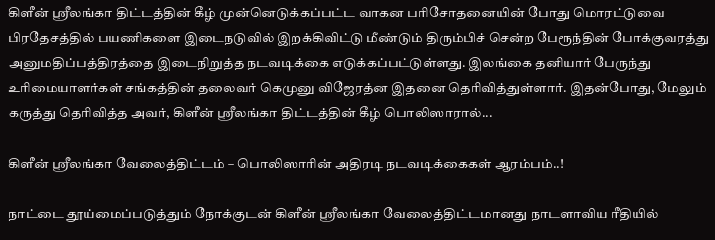கிளீன் ஸ்ரீலங்கா திட்டத்தின் கீழ் முன்னெடுக்கப்பட்ட வாகன பரிசோதனையின் போது மொரட்டுவை பிரதேசத்தில் பயணிகளை இடைநடுவில் இறக்கிவிட்டு மீண்டும் திரும்பிச் சென்ற பேரூந்தின் போக்குவரத்து அனுமதிப்பத்திரத்தை இடைநிறுத்த நடவடிக்கை எடுக்கப்பட்டுள்ளது. இலங்கை தனியார் பேருந்து உரிமையாளர்கள் சங்கத்தின் தலைவர் கெமுனு விஜேரத்ன இதனை தெரிவித்துள்ளார். இதன்போது, மேலும் கருத்து தெரிவித்த அவர், கிளீன் ஸ்ரீலங்கா திட்டத்தின் கீழ் பொலிஸாரால்...

கிளீன் ஸ்ரீலங்கா வேலைத்திட்டம் – பொலிஸாரின் அதிரடி நடவடிக்கைகள் ஆரம்பம்..!

நாட்டை தூய்மைப்படுத்தும் நோக்குடன் கிளீன் ஸ்ரீலங்கா வேலைத்திட்டமானது நாடளாவிய ரீதியில்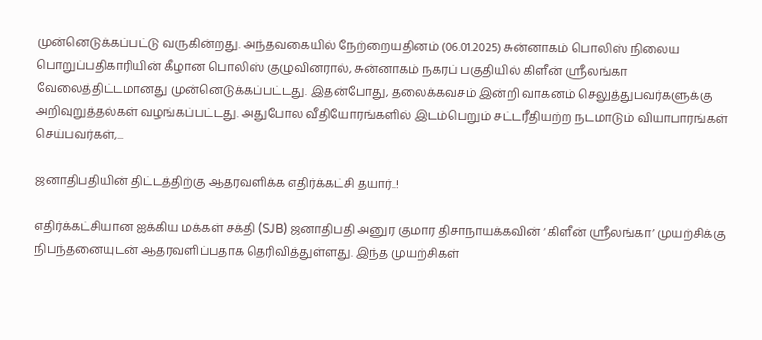முன்னெடுக்கப்பட்டு வருகின்றது. அந்தவகையில் நேற்றையதினம் (06.01.2025) சுன்னாகம் பொலிஸ் நிலைய பொறுப்பதிகாரியின் கீழான பொலிஸ் குழுவினரால், சுன்னாகம் நகரப் பகுதியில் கிளீன் ஸ்ரீலங்கா வேலைத்திட்டமானது முன்னெடுக்கப்பட்டது. இதன்போது, தலைக்கவசம் இன்றி வாகனம் செலுத்துபவர்களுக்கு அறிவுறுத்தல்கள் வழங்கப்பட்டது. அதுபோல வீதியோரங்களில் இடம்பெறும் சட்டரீதியற்ற நடமாடும் வியாபாரங்கள் செய்பவர்கள்,...

ஜனாதிபதியின் திட்டத்திற்கு ஆதரவளிக்க எதிர்க்கட்சி தயார்..!

எதிர்க்கட்சியான ஐக்கிய மக்கள் சக்தி (SJB) ஜனாதிபதி அனுர குமார திசாநாயக்கவின் ‘கிளீன் ஸ்ரீலங்கா’ முயற்சிக்கு நிபந்தனையுடன் ஆதரவளிப்பதாக தெரிவித்துள்ளது. இந்த முயற்சிகள்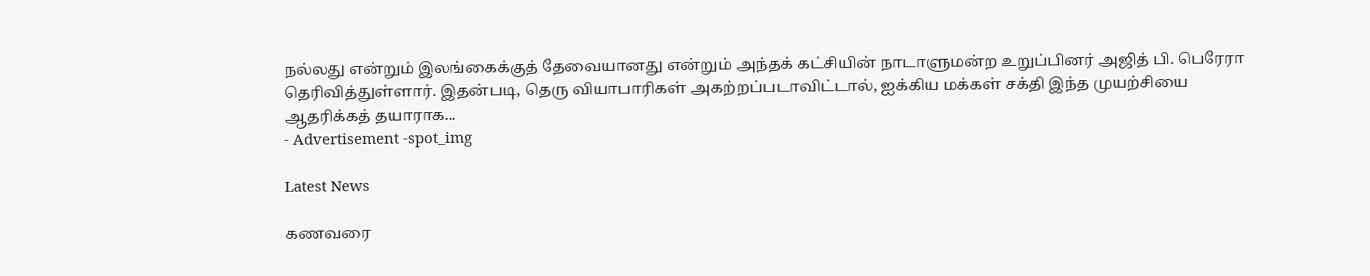நல்லது என்றும் இலங்கைக்குத் தேவையானது என்றும் அந்தக் கட்சியின் நாடாளுமன்ற உறுப்பினர் அஜித் பி. பெரேரா தெரிவித்துள்ளார். இதன்படி, தெரு வியாபாரிகள் அகற்றப்படாவிட்டால், ஐக்கிய மக்கள் சக்தி இந்த முயற்சியை ஆதரிக்கத் தயாராக...
- Advertisement -spot_img

Latest News

கணவரை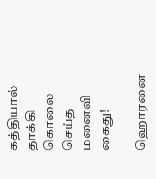கத்தியால் தாக்கி கொலை செய்த மனைவி கைது!

ஹொரனை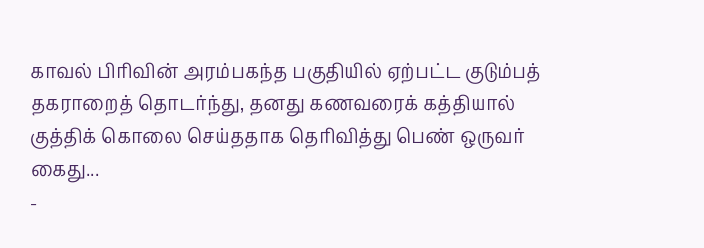காவல் பிரிவின் அரம்பகந்த பகுதியில் ஏற்பட்ட குடும்பத் தகராறைத் தொடர்ந்து, தனது கணவரைக் கத்தியால் குத்திக் கொலை செய்ததாக தெரிவித்து பெண் ஒருவர் கைது...
-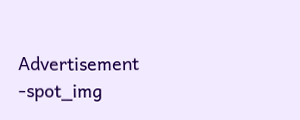Advertisement -spot_img